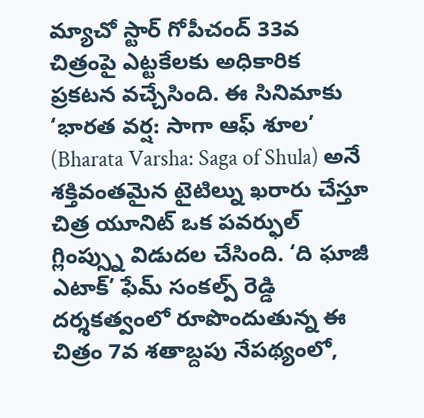మ్యాచో స్టార్ గోపీచంద్ 33వ చిత్రంపై ఎట్టకేలకు అధికారిక ప్రకటన వచ్చేసింది. ఈ సినిమాకు ‘భారత వర్ష: సాగా ఆఫ్ శూల’ (Bharata Varsha: Saga of Shula) అనే శక్తివంతమైన టైటిల్ను ఖరారు చేస్తూ చిత్ర యూనిట్ ఒక పవర్ఫుల్ గ్లింప్స్ను విడుదల చేసింది. ‘ది ఘాజీ ఎటాక్’ ఫేమ్ సంకల్ప్ రెడ్డి దర్శకత్వంలో రూపొందుతున్న ఈ చిత్రం 7వ శతాబ్దపు నేపథ్యంలో,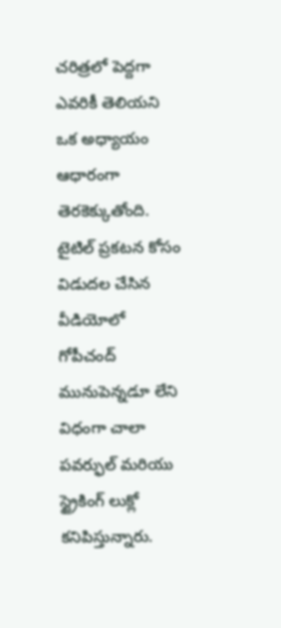చరిత్రలో పెద్దగా ఎవరికీ తెలియని ఒక అధ్యాయం ఆధారంగా తెరకెక్కుతోంది.
టైటిల్ ప్రకటన కోసం విడుదల చేసిన వీడియోలో గోపీచంద్ మునుపెన్నడూ లేని విధంగా చాలా పవర్ఫుల్ మరియు స్ట్రైకింగ్ లుక్లో కనిపిస్తున్నారు.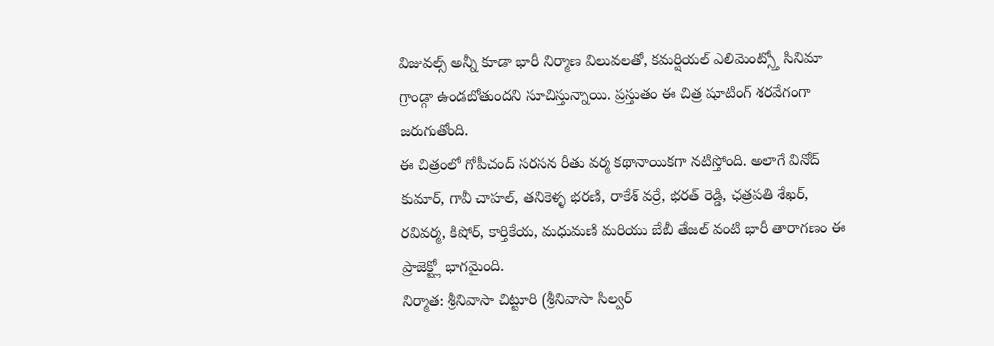విజువల్స్ అన్నీ కూడా భారీ నిర్మాణ విలువలతో, కమర్షియల్ ఎలిమెంట్స్తో సినిమా గ్రాండ్గా ఉండబోతుందని సూచిస్తున్నాయి. ప్రస్తుతం ఈ చిత్ర షూటింగ్ శరవేగంగా జరుగుతోంది.
ఈ చిత్రంలో గోపీచంద్ సరసన రీతు వర్మ కథానాయికగా నటిస్తోంది. అలాగే వినోద్ కుమార్, గావీ చాహల్, తనికెళ్ళ భరణి, రాకేశ్ వర్రే, భరత్ రెడ్డి, ఛత్రపతి శేఖర్, రవివర్మ, కిషోర్, కార్తికేయ, మధుమణి మరియు బేబీ తేజల్ వంటి భారీ తారాగణం ఈ ప్రాజెక్ట్లో భాగమైంది.
నిర్మాత: శ్రీనివాసా చిట్టూరి (శ్రీనివాసా సిల్వర్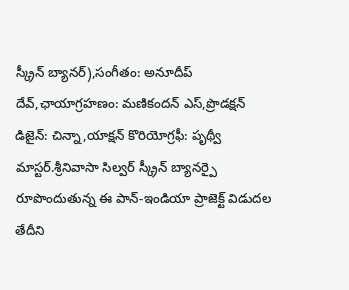స్క్రీన్ బ్యానర్),సంగీతం: అనూదీప్ దేవ్,ఛాయాగ్రహణం: మణికందన్ ఎస్,ప్రొడక్షన్ డిజైన్: చిన్నా,యాక్షన్ కొరియోగ్రఫీ: పృథ్వీ మాస్టర్.శ్రీనివాసా సిల్వర్ స్క్రీన్ బ్యానర్పై రూపొందుతున్న ఈ పాన్-ఇండియా ప్రాజెక్ట్ విడుదల తేదీని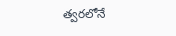త్వరలోనే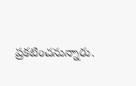ప్రకటించనున్నారు.